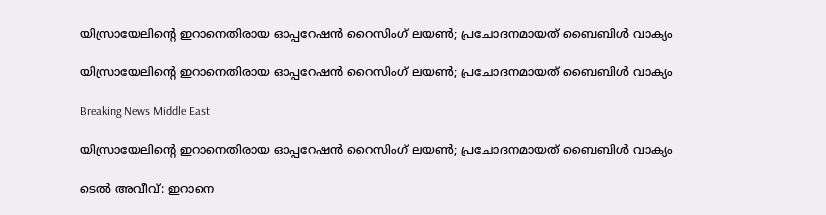യിസ്രായേലിന്റെ ഇറാനെതിരായ ഓപ്പറേഷന്‍ റൈസിംഗ് ലയണ്‍; പ്രചോദനമായത് ബൈബിള്‍ വാക്യം

യിസ്രായേലിന്റെ ഇറാനെതിരായ ഓപ്പറേഷന്‍ റൈസിംഗ് ലയണ്‍; പ്രചോദനമായത് ബൈബിള്‍ വാക്യം

Breaking News Middle East

യിസ്രായേലിന്റെ ഇറാനെതിരായ ഓപ്പറേഷന്‍ റൈസിംഗ് ലയണ്‍; പ്രചോദനമായത് ബൈബിള്‍ വാക്യം

ടെല്‍ അവീവ്: ഇറാനെ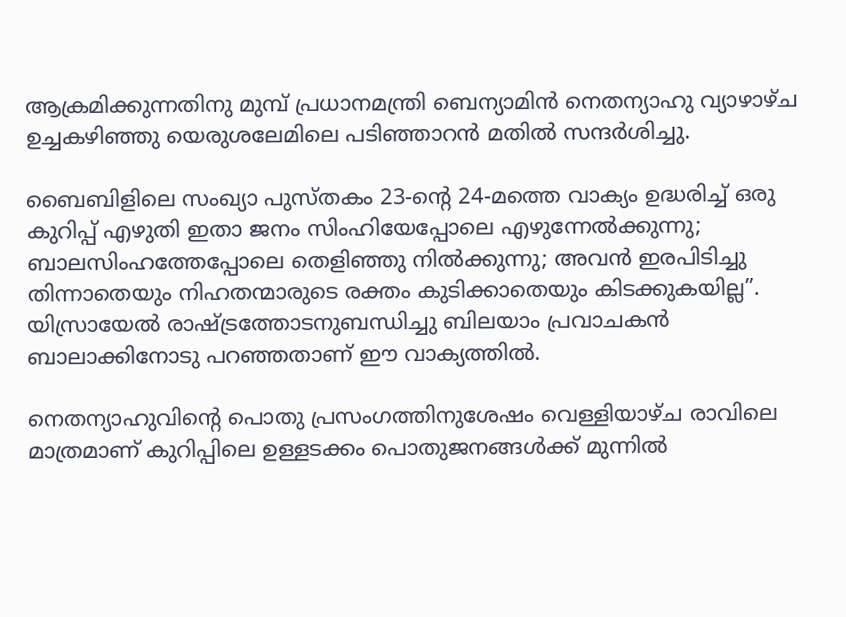ആക്രമിക്കുന്നതിനു മുമ്പ് പ്രധാനമന്ത്രി ബെന്യാമിന്‍ നെതന്യാഹു വ്യാഴാഴ്ച ഉച്ചകഴിഞ്ഞു യെരുശലേമിലെ പടിഞ്ഞാറന്‍ മതില്‍ സന്ദര്‍ശിച്ചു.

ബൈബിളിലെ സംഖ്യാ പുസ്തകം 23-ന്റെ 24-മത്തെ വാക്യം ഉദ്ധരിച്ച് ഒരു കുറിപ്പ് എഴുതി ഇതാ ജനം സിംഹിയേപ്പോലെ എഴുന്നേല്‍ക്കുന്നു; ബാലസിംഹത്തേപ്പോലെ തെളിഞ്ഞു നില്‍ക്കുന്നു; അവന്‍ ഇരപിടിച്ചു തിന്നാതെയും നിഹതന്മാരുടെ രക്തം കുടിക്കാതെയും കിടക്കുകയില്ല”. യിസ്രായേല്‍ രാഷ്ട്രത്തോടനുബന്ധിച്ചു ബിലയാം പ്രവാചകന്‍ ബാലാക്കിനോടു പറഞ്ഞതാണ് ഈ വാക്യത്തില്‍.

നെതന്യാഹുവിന്റെ പൊതു പ്രസംഗത്തിനുശേഷം വെള്ളിയാഴ്ച രാവിലെ മാത്രമാണ് കുറിപ്പിലെ ഉള്ളടക്കം പൊതുജനങ്ങള്‍ക്ക് മുന്നില്‍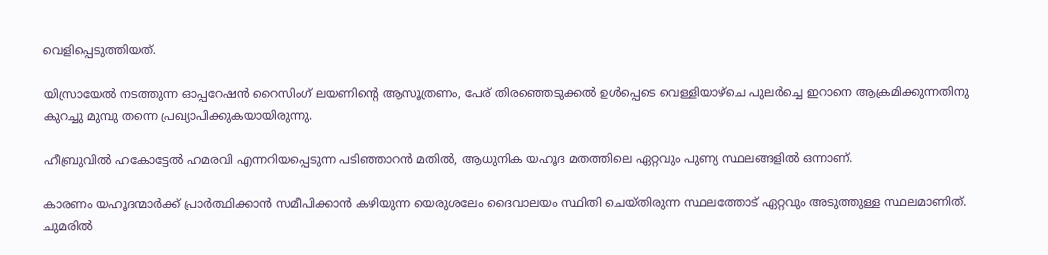വെളിപ്പെടുത്തിയത്.

യിസ്രായേല്‍ നടത്തുന്ന ഓപ്പറേഷന്‍ റൈസിംഗ് ലയണിന്റെ ആസൂത്രണം, പേര് തിരഞ്ഞെടുക്കല്‍ ഉള്‍പ്പെടെ വെള്ളിയാഴ്ചെ പുലര്‍ച്ചെ ഇറാനെ ആക്രമിക്കുന്നതിനു കുറച്ചു മുമ്പു തന്നെ പ്രഖ്യാപിക്കുകയായിരുന്നു.

ഹീബ്രുവില്‍ ഹകോട്ടേല്‍ ഹമരവി എന്നറിയപ്പെടുന്ന പടിഞ്ഞാറന്‍ മതില്‍, ആധുനിക യഹൂദ മതത്തിലെ ഏറ്റവും പുണ്യ സ്ഥലങ്ങളില്‍ ഒന്നാണ്.

കാരണം യഹൂദന്മാര്‍ക്ക് പ്രാര്‍ത്ഥിക്കാന്‍ സമീപിക്കാന്‍ കഴിയുന്ന യെരുശലേം ദൈവാലയം സ്ഥിതി ചെയ്തിരുന്ന സ്ഥലത്തോട് ഏറ്റവും അടുത്തുള്ള സ്ഥലമാണിത്. ചുമരില്‍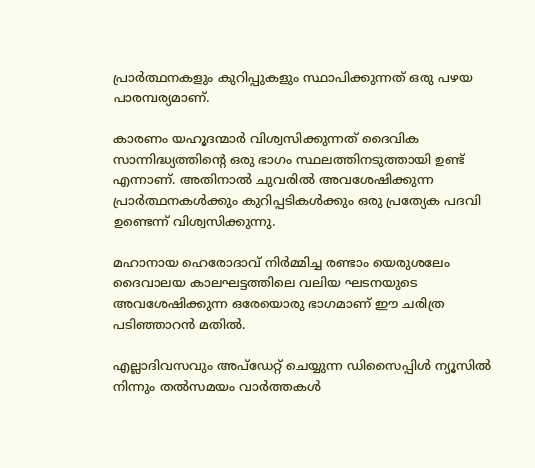പ്രാര്‍ത്ഥനകളും കുറിപ്പുകളും സ്ഥാപിക്കുന്നത് ഒരു പഴയ പാരമ്പര്യമാണ്.

കാരണം യഹൂദന്മാര്‍ വിശ്വസിക്കുന്നത് ദൈവിക സാന്നിദ്ധ്യത്തിന്റെ ഒരു ഭാഗം സ്ഥലത്തിനടുത്തായി ഉണ്ട് എന്നാണ്. അതിനാല്‍ ചുവരില്‍ അവശേഷിക്കുന്ന പ്രാര്‍ത്ഥനകള്‍ക്കും കുറിപ്പടികള്‍ക്കും ഒരു പ്രത്യേക പദവി ഉണ്ടെന്ന് വിശ്വസിക്കുന്നു.

മഹാനായ ഹെരോദാവ് നിര്‍മ്മിച്ച രണ്ടാം യെരുശലേം ദൈവാലയ കാലഘട്ടത്തിലെ വലിയ ഘടനയുടെ അവശേഷിക്കുന്ന ഒരേയൊരു ഭാഗമാണ് ഈ ചരിത്ര പടിഞ്ഞാറന്‍ മതില്‍.

എല്ലാദിവസവും അപ്ഡേറ്റ് ചെയ്യുന്ന ഡിസൈപ്പിൾ ന്യൂസിൽ നിന്നും തൽസമയം വാർത്തകൾ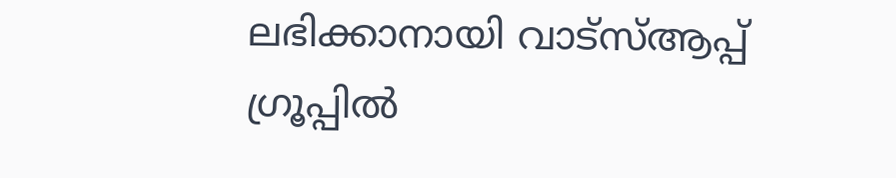ലഭിക്കാനായി വാട്സ്ആപ്പ് ഗ്രൂപ്പിൽ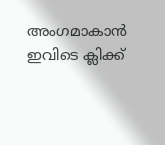അംഗമാകാൻ ഇവിടെ ക്ലിക്ക്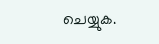ചെയ്യുക.